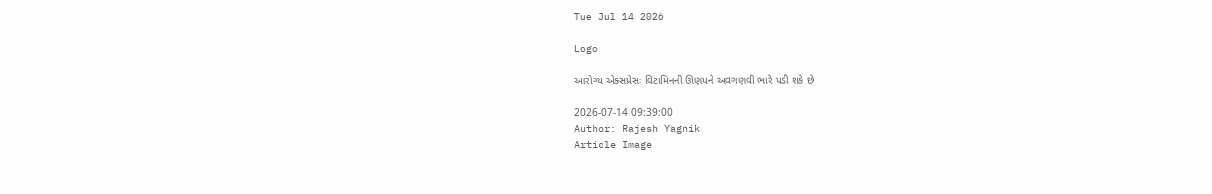Tue Jul 14 2026

Logo

આરોગ્ય એક્સપ્રેસઃ વિટામિનની ઊણપને અવગણવી ભારે પડી શકે છે

2026-07-14 09:39:00
Author: Rajesh Yagnik
Article Image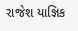રાજેશ યાજ્ઞિક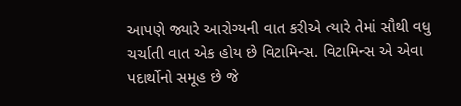આપણે જ્યારે આરોગ્યની વાત કરીએ ત્યારે તેમાં સૌથી વધુ ચર્ચાતી વાત એક હોય છે વિટામિન્સ. વિટામિન્સ એ એવા પદાર્થોનો સમૂહ છે જે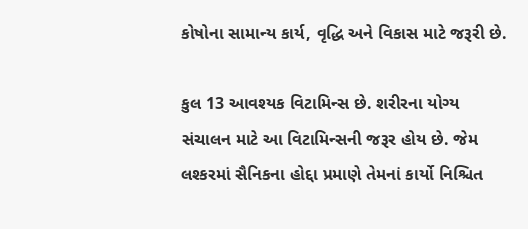કોષોના સામાન્ય કાર્ય, વૃદ્ધિ અને વિકાસ માટે જરૂરી છે.

કુલ 13 આવશ્યક વિટામિન્સ છે. શરીરના યોગ્ય સંચાલન માટે આ વિટામિન્સની જરૂર હોય છે. જેમ લશ્કરમાં સૈનિકના હોદ્દા પ્રમાણે તેમનાં કાર્યો નિશ્ચિત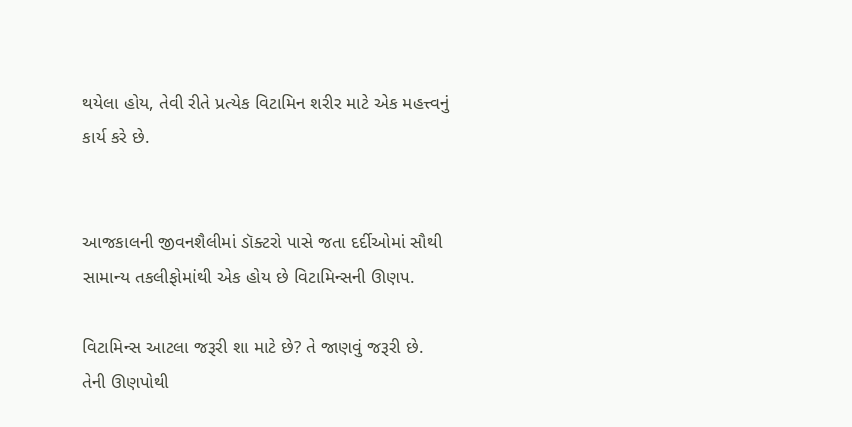થયેલા હોય, તેવી રીતે પ્રત્યેક વિટામિન શરીર માટે એક મહત્ત્વનું કાર્ય કરે છે.


આજકાલની જીવનશૈલીમાં ડૉક્ટરો પાસે જતા દર્દીઓમાં સૌથી સામાન્ય તકલીફોમાંથી એક હોય છે વિટામિન્સની ઊણપ.

વિટામિન્સ આટલા જરૂરી શા માટે છે? તે જાણવું જરૂરી છે. તેની ઊણપોથી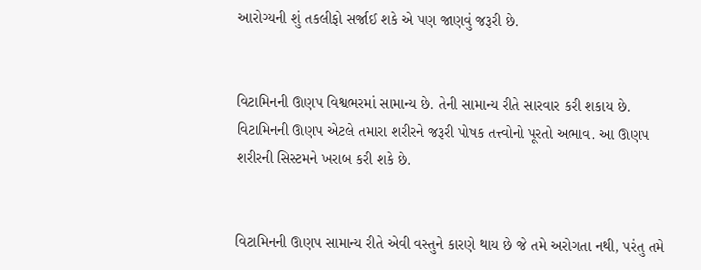આરોગ્યની શું તકલીફો સર્જાઈ શકે એ પણ જાણવું જરૂરી છે.


વિટામિનની ઊણપ વિશ્વભરમાં સામાન્ય છે. તેની સામાન્ય રીતે સારવાર કરી શકાય છે. વિટામિનની ઊણપ એટલે તમારા શરીરને જરૂરી પોષક તત્ત્વોનો પૂરતો અભાવ. આ ઊણપ શરીરની સિસ્ટમને ખરાબ કરી શકે છે.


વિટામિનની ઊણપ સામાન્ય રીતે એવી વસ્તુને કારણે થાય છે જે તમે અરોગતા નથી, પરંતુ તમે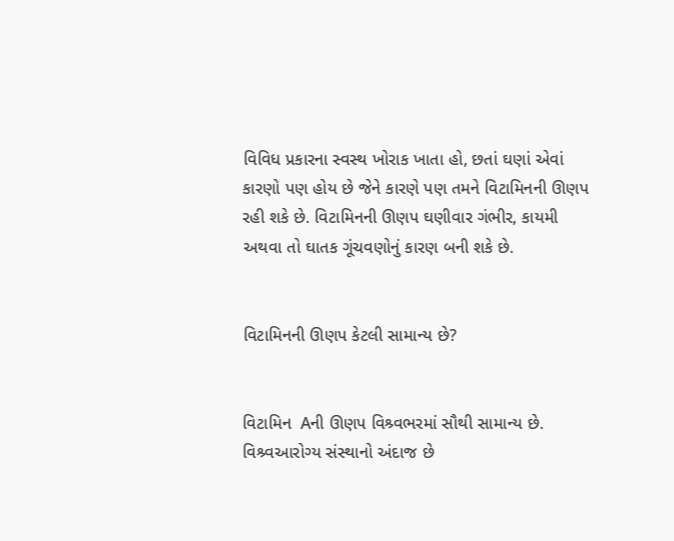વિવિધ પ્રકારના સ્વસ્થ ખોરાક ખાતા હો, છતાં ઘણાં એવાં કારણો પણ હોય છે જેને કારણે પણ તમને વિટામિનની ઊણપ રહી શકે છે. વિટામિનની ઊણપ ઘણીવાર ગંભીર, કાયમી અથવા તો ઘાતક ગૂંચવણોનું કારણ બની શકે છે.


વિટામિનની ઊણપ કેટલી સામાન્ય છે?


વિટામિન  Aની ઊણપ વિશ્ર્વભરમાં સૌથી સામાન્ય છે. વિશ્ર્વઆરોગ્ય સંસ્થાનો અંદાજ છે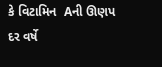કે વિટામિન  Aની ઊણપ દર વર્ષે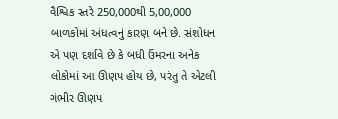વૈશ્વિક સ્તરે 250,000થી 5,00,000 બાળકોમાં અંધત્વનું કારણ બને છે. સંશોધન  એ પણ દર્શાવે છે કે બધી ઉંમરના અનેક લોકોમાં આ ઊણપ હોય છે, પરંતુ તે એટલી ગંભીર ઊણપ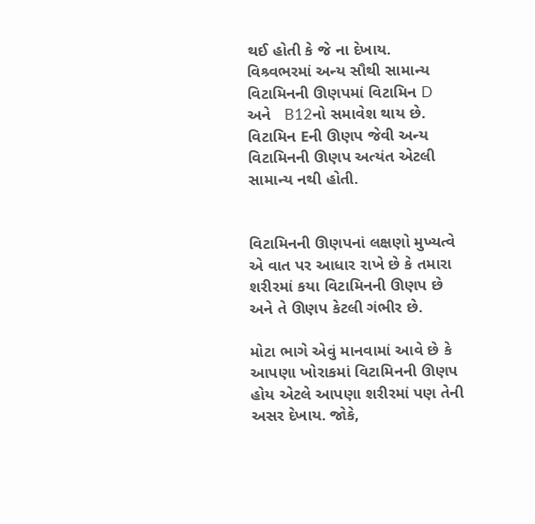થઈ હોતી કે જે ના દેખાય. વિશ્ર્વભરમાં અન્ય સૌથી સામાન્ય વિટામિનની ઊણપમાં વિટામિન D  અને   B12નો સમાવેશ થાય છે. વિટામિન Eની ઊણપ જેવી અન્ય વિટામિનની ઊણપ અત્યંત એટલી સામાન્ય નથી હોતી.


વિટામિનની ઊણપનાં લક્ષણો મુખ્યત્વે એ વાત પર આધાર રાખે છે કે તમારા શરીરમાં કયા વિટામિનની ઊણપ છે અને તે ઊણપ કેટલી ગંભીર છે.

મોટા ભાગે એવું માનવામાં આવે છે કે આપણા ખોરાકમાં વિટામિનની ઊણપ હોય એટલે આપણા શરીરમાં પણ તેની અસર દેખાય. જોકે,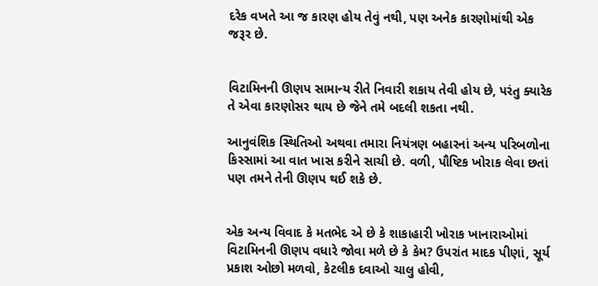દરેક વખતે આ જ કારણ હોય તેવું નથી, પણ અનેક કારણોમાંથી એક જરૂર છે.


વિટામિનની ઊણપ સામાન્ય રીતે નિવારી શકાય તેવી હોય છે, પરંતુ ક્યારેક તે એવા કારણોસર થાય છે જેને તમે બદલી શકતા નથી.

આનુવંશિક સ્થિતિઓ અથવા તમારા નિયંત્રણ બહારનાં અન્ય પરિબળોના કિસ્સામાં આ વાત ખાસ કરીને સાચી છે. વળી, પૌષ્ટિક ખોરાક લેવા છતાં પણ તમને તેની ઊણપ થઈ શકે છે.


એક અન્ય વિવાદ કે મતભેદ એ છે કે શાકાહારી ખોરાક ખાનારાઓમાં વિટામિનની ઊણપ વધારે જોવા મળે છે કે કેમ? ઉપરાંત માદક પીણાં, સૂર્ય પ્રકાશ ઓછો મળવો, કેટલીક દવાઓ ચાલુ હોવી,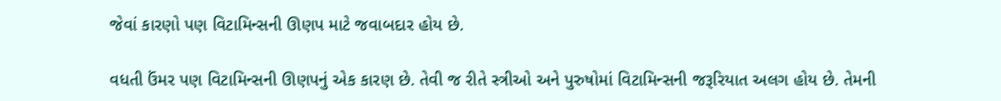જેવાં કારણો પણ વિટામિન્સની ઊણપ માટે જવાબદાર હોય છે.

વધતી ઉંમર પણ વિટામિન્સની ઊણપનું એક કારણ છે. તેવી જ રીતે સ્ત્રીઓ અને પુરુષોમાં વિટામિન્સની જરૂરિયાત અલગ હોય છે. તેમની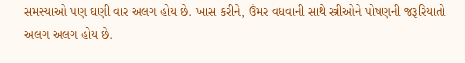સમસ્યાઓ પણ ઘણી વાર અલગ હોય છે. ખાસ કરીને, ઉંમર વધવાની સાથે સ્ત્રીઓને પોષણની જરૂરિયાતો અલગ અલગ હોય છે.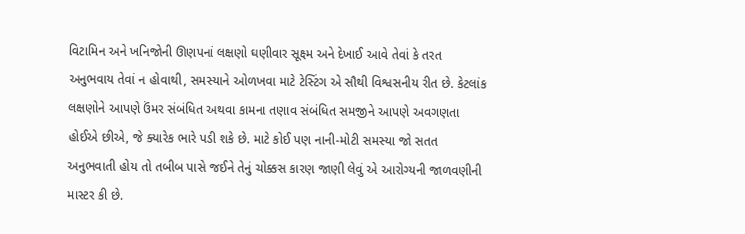વિટામિન અને ખનિજોની ઊણપનાં લક્ષણો ઘણીવાર સૂક્ષ્મ અને દેખાઈ આવે તેવાં કે તરત અનુભવાય તેવાં ન હોવાથી, સમસ્યાને ઓળખવા માટે ટેસ્ટિંગ એ સૌથી વિશ્વસનીય રીત છે. કેટલાંક લક્ષણોને આપણે ઉંમર સંબંધિત અથવા કામના તણાવ સંબંધિત સમજીને આપણે અવગણતા હોઈએ છીએ, જે ક્યારેક ભારે પડી શકે છે. માટે કોઈ પણ નાની-મોટી સમસ્યા જો સતત અનુભવાતી હોય તો તબીબ પાસે જઈને તેનું ચોક્કસ કારણ જાણી લેવું એ આરોગ્યની જાળવણીની માસ્ટર કી છે.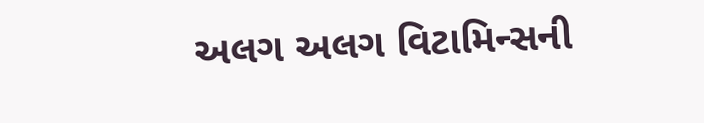અલગ અલગ વિટામિન્સની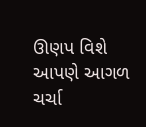ઊણપ વિશે આપણે આગળ ચર્ચા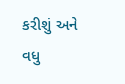કરીશું અને વધુ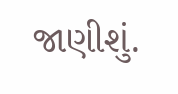જાણીશું.